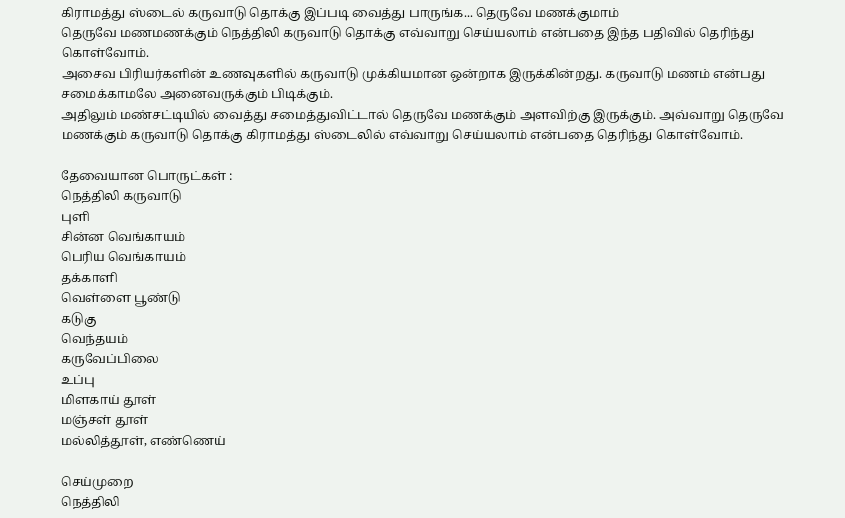கிராமத்து ஸ்டைல் கருவாடு தொக்கு இப்படி வைத்து பாருங்க... தெருவே மணக்குமாம்
தெருவே மணமணக்கும் நெத்திலி கருவாடு தொக்கு எவ்வாறு செய்யலாம் என்பதை இந்த பதிவில் தெரிந்து கொள்வோம்.
அசைவ பிரியர்களின் உணவுகளில் கருவாடு முக்கியமான ஒன்றாக இருக்கின்றது. கருவாடு மணம் என்பது சமைக்காமலே அனைவருக்கும் பிடிக்கும்.
அதிலும் மண்சட்டியில் வைத்து சமைத்துவிட்டால் தெருவே மணக்கும் அளவிற்கு இருக்கும். அவ்வாறு தெருவே மணக்கும் கருவாடு தொக்கு கிராமத்து ஸ்டைலில் எவ்வாறு செய்யலாம் என்பதை தெரிந்து கொள்வோம்.

தேவையான பொருட்கள் :
நெத்திலி கருவாடு
புளி
சின்ன வெங்காயம்
பெரிய வெங்காயம்
தக்காளி
வெள்ளை பூண்டு
கடுகு
வெந்தயம்
கருவேப்பிலை
உப்பு
மிளகாய் தூள்
மஞ்சள் தூள்
மல்லித்தூள், எண்ணெய்

செய்முறை
நெத்திலி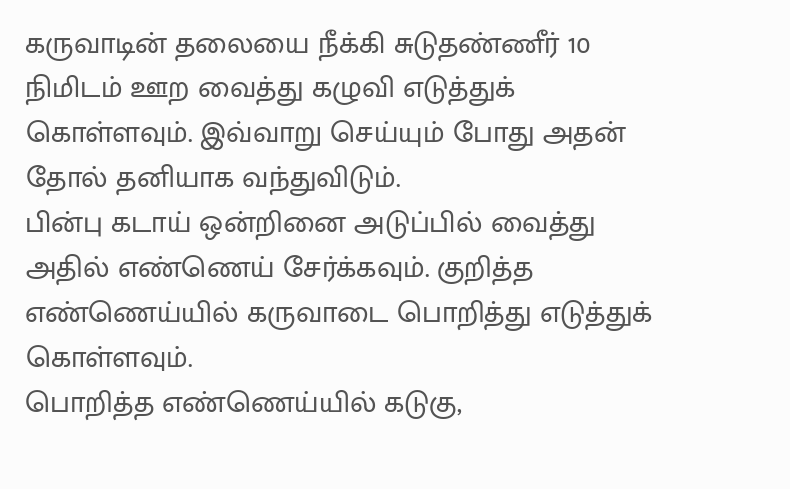கருவாடின் தலையை நீக்கி சுடுதண்ணீர் 10 நிமிடம் ஊற வைத்து கழுவி எடுத்துக் கொள்ளவும். இவ்வாறு செய்யும் போது அதன் தோல் தனியாக வந்துவிடும்.
பின்பு கடாய் ஒன்றினை அடுப்பில் வைத்து அதில் எண்ணெய் சேர்க்கவும். குறித்த எண்ணெய்யில் கருவாடை பொறித்து எடுத்துக் கொள்ளவும்.
பொறித்த எண்ணெய்யில் கடுகு,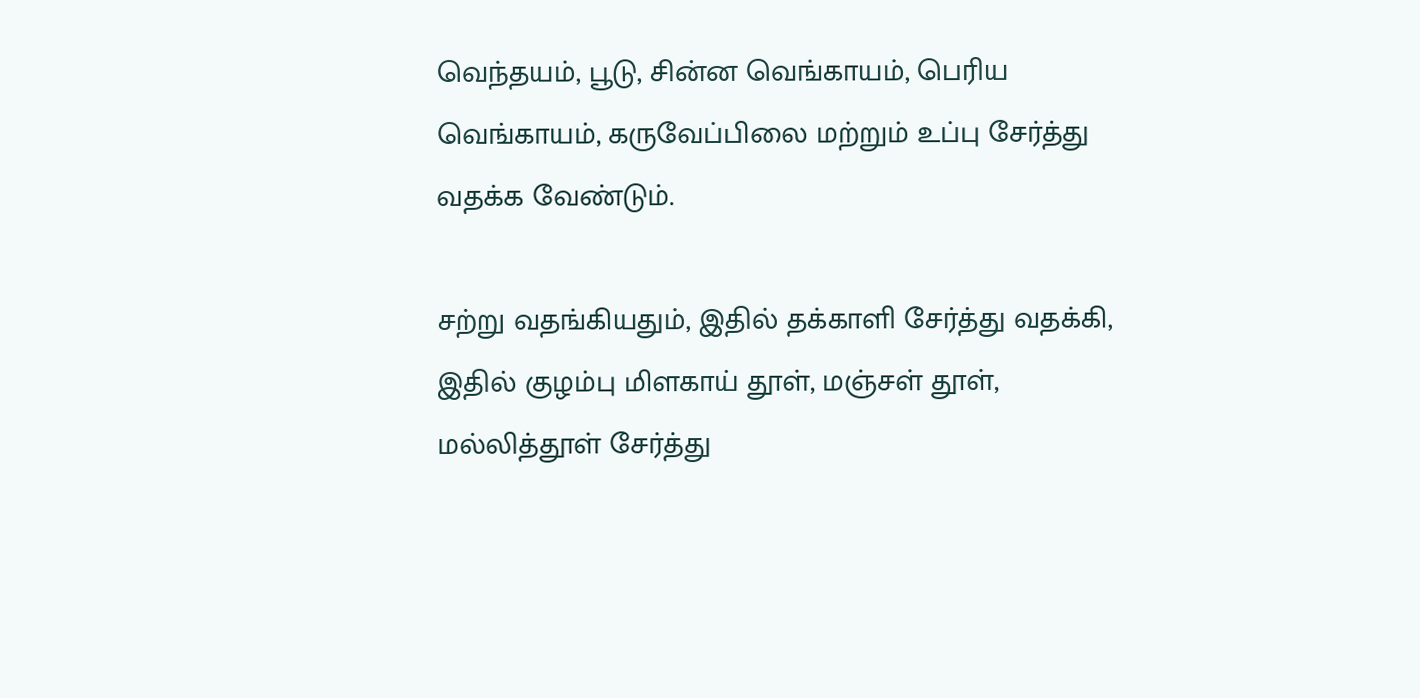வெந்தயம், பூடு, சின்ன வெங்காயம், பெரிய வெங்காயம், கருவேப்பிலை மற்றும் உப்பு சேர்த்து வதக்க வேண்டும்.

சற்று வதங்கியதும், இதில் தக்காளி சேர்த்து வதக்கி, இதில் குழம்பு மிளகாய் தூள், மஞ்சள் தூள், மல்லித்தூள் சேர்த்து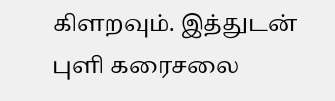கிளறவும். இத்துடன் புளி கரைசலை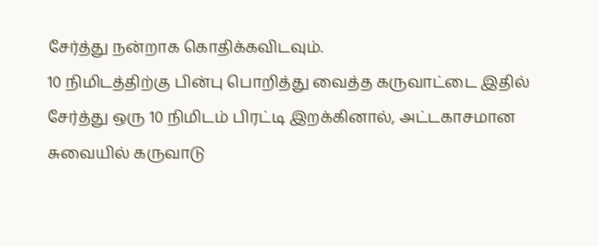சேர்த்து நன்றாக கொதிக்கவிடவும்.
10 நிமிடத்திற்கு பின்பு பொறித்து வைத்த கருவாட்டை இதில் சேர்த்து ஒரு 10 நிமிடம் பிரட்டி இறக்கினால், அட்டகாசமான சுவையில் கருவாடு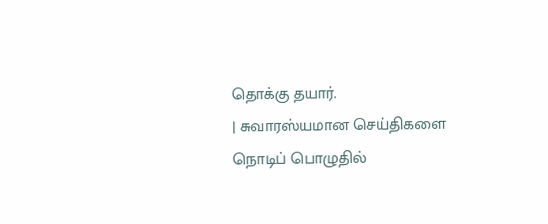தொக்கு தயார்.
| சுவாரஸ்யமான செய்திகளை நொடிப் பொழுதில்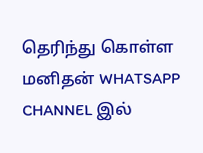தெரிந்து கொள்ள மனிதன் WHATSAPP CHANNEL இல்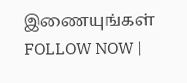இணையுங்கள் FOLLOW NOW |